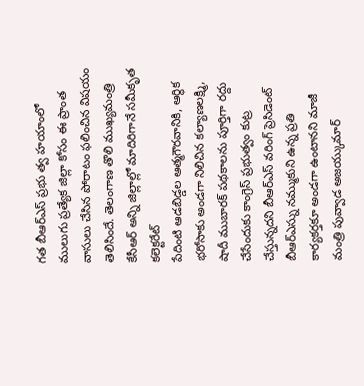గత బీఆర్ఎస్ ప్రభు త్వ హయాంలో ములుగు ప్రత్యేక జిల్లా కోసం ఈ ప్రాంత వాసులు చేసిన పోరాటం ఫలించిన విషయం తెలిసిందే. తెలంగాణ తొలి ముఖ్యమంత్రి కేసీఆర్ అన్ని జిల్లాల్లో మాదిరిగానే సమీకృత కలెక్టరేట్
పేదింటి ఆడబిడ్డల ఆత్మగౌరవానికి, ఆర్థిక భరోసాకు అండగా నిలిచిన కల్యాణలక్ష్మి, షాదీ ముబారక్ పథకాలను పూర్తిగా రద్దు చేసేందుకు కాంగ్రెస్ ప్రభుత్వం కుట్ర చేస్తున్నదని బీఆర్ఎస్ వరింగ్ ప్రెసిడెంట్
బీఆర్ఎస్ను నమ్ముకుని ఉన్న ప్రతి కార్యకర్తకూ అండగా ఉంటానని మాజీ మంత్రి పువ్వాడ అజయ్కుమార్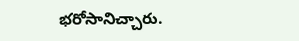భరోసానిచ్చారు.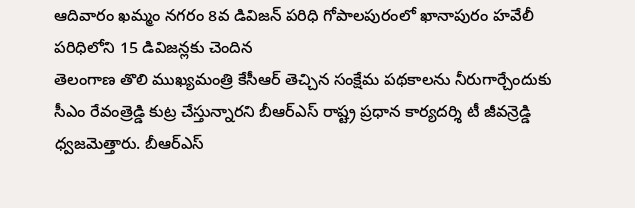ఆదివారం ఖమ్మం నగరం 8వ డివిజన్ పరిధి గోపాలపురంలో ఖానాపురం హవేలీ పరిధిలోని 15 డివిజన్లకు చెందిన
తెలంగాణ తొలి ముఖ్యమంత్రి కేసీఆర్ తెచ్చిన సంక్షేమ పథకాలను నీరుగార్చేందుకు సీఎం రేవంత్రెడ్డి కుట్ర చేస్తున్నారని బీఆర్ఎస్ రాష్ట్ర ప్రధాన కార్యదర్శి టీ జీవన్రెడ్డి ధ్వజమెత్తారు. బీఆర్ఎస్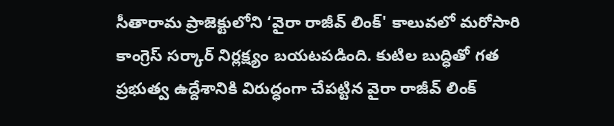సీతారామ ప్రాజెక్టులోని ‘వైరా రాజీవ్ లింక్' కాలువలో మరోసారి కాంగ్రెస్ సర్కార్ నిర్లక్ష్యం బయటపడింది. కుటిల బుద్ధితో గత ప్రభుత్వ ఉద్దేశానికి విరుద్ధంగా చేపట్టిన వైరా రాజీవ్ లింక్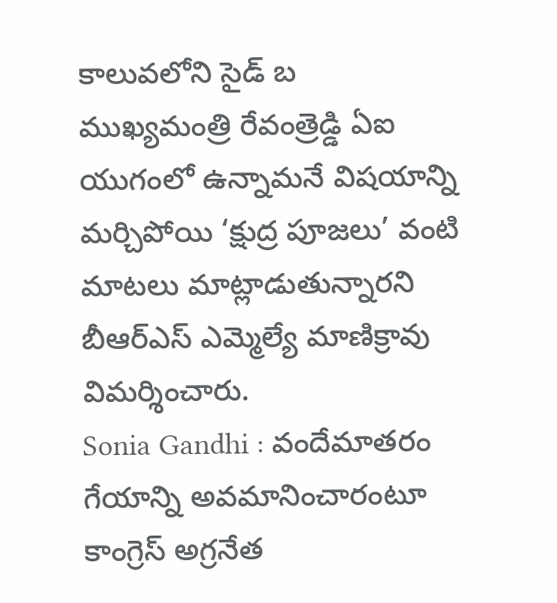కాలువలోని సైడ్ బ
ముఖ్యమంత్రి రేవంత్రెడ్డి ఏఐ యుగంలో ఉన్నామనే విషయాన్ని మర్చిపోయి ‘క్షుద్ర పూజలు’ వంటి మాటలు మాట్లాడుతున్నారని బీఆర్ఎస్ ఎమ్మెల్యే మాణిక్రావు విమర్శించారు.
Sonia Gandhi : వందేమాతరం గేయాన్ని అవమానించారంటూ కాంగ్రెస్ అగ్రనేత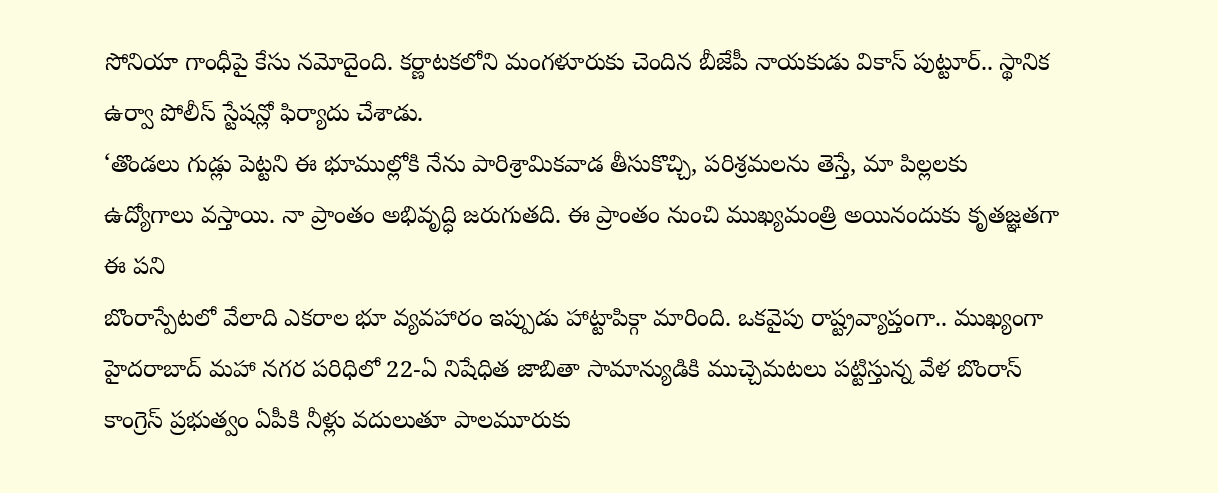సోనియా గాంధీపై కేసు నమోదైంది. కర్ణాటకలోని మంగళూరుకు చెందిన బీజేపీ నాయకుడు వికాస్ పుట్టూర్.. స్థానిక ఉర్వా పోలీస్ స్టేషన్లో ఫిర్యాదు చేశాడు.
‘తొండలు గుడ్లు పెట్టని ఈ భూముల్లోకి నేను పారిశ్రామికవాడ తీసుకొచ్చి, పరిశ్రమలను తెస్తే, మా పిల్లలకు ఉద్యోగాలు వస్తాయి. నా ప్రాంతం అభివృద్ధి జరుగుతది. ఈ ప్రాంతం నుంచి ముఖ్యమంత్రి అయినందుకు కృతజ్ఞతగా ఈ పని
బొంరాస్పేటలో వేలాది ఎకరాల భూ వ్యవహారం ఇప్పుడు హాట్టాపిక్గా మారింది. ఒకవైపు రాష్ట్రవ్యాప్తంగా.. ముఖ్యంగా హైదరాబాద్ మహా నగర పరిధిలో 22-ఏ నిషేధిత జాబితా సామాన్యుడికి ముచ్చెమటలు పట్టిస్తున్న వేళ బొంరాస్
కాంగ్రెస్ ప్రభుత్వం ఏపీకి నీళ్లు వదులుతూ పాలమూరుకు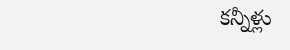కన్నీళ్లు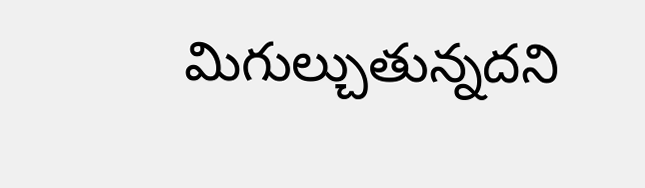మిగుల్చుతున్నదని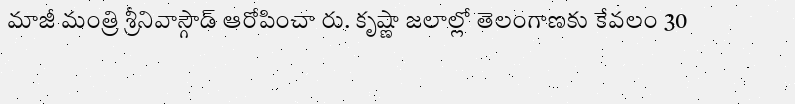మాజీ మంత్రి శ్రీనివాస్గౌడ్ ఆరోపించా రు. కృష్ణా జలాల్లో తెలంగాణకు కేవలం 30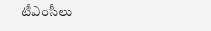టీఎంసీలు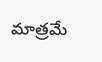మాత్రమే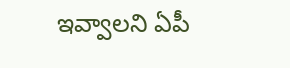ఇవ్వాలని ఏపీ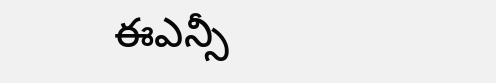ఈఎన్సీ